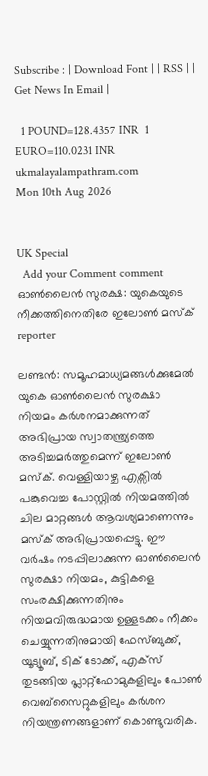Subscribe : | Download Font | | RSS | | Get News In Email |

  1 POUND=128.4357 INR  1 EURO=110.0231 INR
ukmalayalampathram.com
Mon 10th Aug 2026


UK Special
  Add your Comment comment
ഓണ്‍ലൈന്‍ സുരക്ഷ: യുകെയുടെ നീക്കത്തിനെതിരേ ഇലോണ്‍ മസ്‌ക്
reporter

ലണ്ടന്‍: സമൂഹമാധ്യമങ്ങള്‍ക്കുമേല്‍ യുകെ ഓണ്‍ലൈന്‍ സുരക്ഷാ നിയമം കര്‍ശനമാക്കുന്നത് അഭിപ്രായ സ്വാതന്ത്ര്യത്തെ അടിച്ചമര്‍ത്തുമെന്ന് ഇലോണ്‍ മസ്‌ക്. വെള്ളിയാഴ്ച എക്സില്‍ പങ്കുവെച്ച പോസ്റ്റില്‍ നിയമത്തില്‍ ചില മാറ്റങ്ങള്‍ ആവശ്യമാണെന്നും മസ്‌ക് അഭിപ്രായപ്പെട്ടു. ഈ വര്‍ഷം നടപ്പിലാക്കുന്ന ഓണ്‍ലൈന്‍ സുരക്ഷാ നിയമം, കുട്ടികളെ സംരക്ഷിക്കുന്നതിനും നിയമവിരുദ്ധമായ ഉള്ളടക്കം നീക്കം ചെയ്യുന്നതിനുമായി ഫേസ്ബുക്ക്, യൂട്യൂബ്, ടിക് ടോക്ക്, എക്സ് തുടങ്ങിയ പ്ലാറ്റ്‌ഫോമുകളിലും പോണ്‍ വെബ്സൈറ്റുകളിലും കര്‍ശന നിയന്ത്രണങ്ങളാണ് കൊണ്ടുവരിക.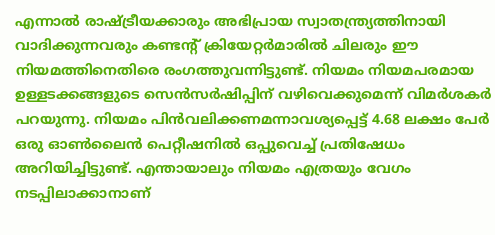എന്നാല്‍ രാഷ്ട്രീയക്കാരും അഭിപ്രായ സ്വാതന്ത്ര്യത്തിനായി വാദിക്കുന്നവരും കണ്ടന്റ് ക്രിയേറ്റര്‍മാരില്‍ ചിലരും ഈ നിയമത്തിനെതിരെ രംഗത്തുവന്നിട്ടുണ്ട്. നിയമം നിയമപരമായ ഉള്ളടക്കങ്ങളുടെ സെന്‍സര്‍ഷിപ്പിന് വഴിവെക്കുമെന്ന് വിമര്‍ശകര്‍ പറയുന്നു. നിയമം പിന്‍വലിക്കണമന്നാവശ്യപ്പെട്ട് 4.68 ലക്ഷം പേര്‍ ഒരു ഓണ്‍ലൈന്‍ പെറ്റീഷനില്‍ ഒപ്പുവെച്ച് പ്രതിഷേധം അറിയിച്ചിട്ടുണ്ട്. എന്തായാലും നിയമം എത്രയും വേഗം നടപ്പിലാക്കാനാണ്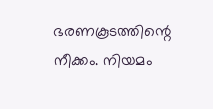ഭരണകൂടത്തിന്റെ നീക്കം. നിയമം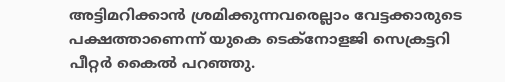അട്ടിമറിക്കാന്‍ ശ്രമിക്കുന്നവരെല്ലാം വേട്ടക്കാരുടെ പക്ഷത്താണെന്ന് യുകെ ടെക്നോളജി സെക്രട്ടറി പീറ്റര്‍ കൈല്‍ പറഞ്ഞു.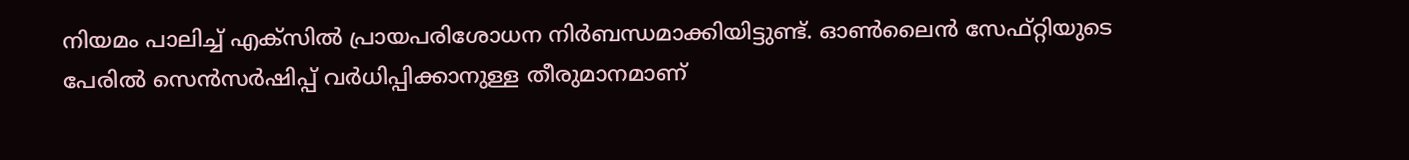നിയമം പാലിച്ച് എക്സില്‍ പ്രായപരിശോധന നിര്‍ബന്ധമാക്കിയിട്ടുണ്ട്. ഓണ്‍ലൈന്‍ സേഫ്റ്റിയുടെ പേരില്‍ സെന്‍സര്‍ഷിപ്പ് വര്‍ധിപ്പിക്കാനുള്ള തീരുമാനമാണ്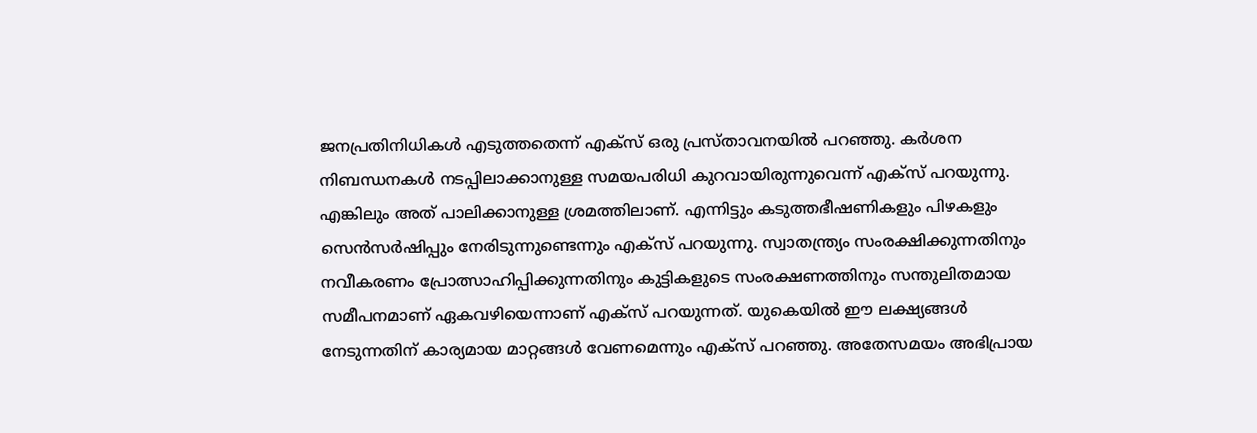ജനപ്രതിനിധികള്‍ എടുത്തതെന്ന് എക്സ് ഒരു പ്രസ്താവനയില്‍ പറഞ്ഞു. കര്‍ശന നിബന്ധനകള്‍ നടപ്പിലാക്കാനുള്ള സമയപരിധി കുറവായിരുന്നുവെന്ന് എക്സ് പറയുന്നു. എങ്കിലും അത് പാലിക്കാനുള്ള ശ്രമത്തിലാണ്. എന്നിട്ടും കടുത്തഭീഷണികളും പിഴകളും സെന്‍സര്‍ഷിപ്പും നേരിടുന്നുണ്ടെന്നും എക്സ് പറയുന്നു. സ്വാതന്ത്ര്യം സംരക്ഷിക്കുന്നതിനും നവീകരണം പ്രോത്സാഹിപ്പിക്കുന്നതിനും കുട്ടികളുടെ സംരക്ഷണത്തിനും സന്തുലിതമായ സമീപനമാണ് ഏകവഴിയെന്നാണ് എക്സ് പറയുന്നത്. യുകെയില്‍ ഈ ലക്ഷ്യങ്ങള്‍ നേടുന്നതിന് കാര്യമായ മാറ്റങ്ങള്‍ വേണമെന്നും എക്സ് പറഞ്ഞു. അതേസമയം അഭിപ്രായ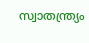സ്വാതന്ത്ര്യം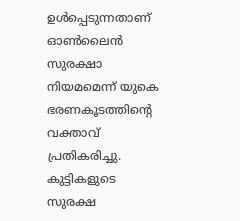ഉള്‍പ്പെടുന്നതാണ് ഓണ്‍ലൈന്‍ സുരക്ഷാ നിയമമെന്ന് യുകെ ഭരണകൂടത്തിന്റെ വക്താവ് പ്രതികരിച്ചു. കുട്ടികളുടെ സുരക്ഷ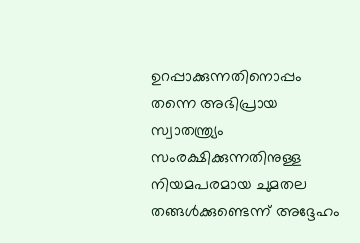ഉറപ്പാക്കുന്നതിനൊപ്പം തന്നെ അഭിപ്രായ സ്വാതന്ത്ര്യം സംരക്ഷിക്കുന്നതിനുള്ള നിയമപരമായ ചുമതല തങ്ങള്‍ക്കുണ്ടെന്ന് അദ്ദേഹം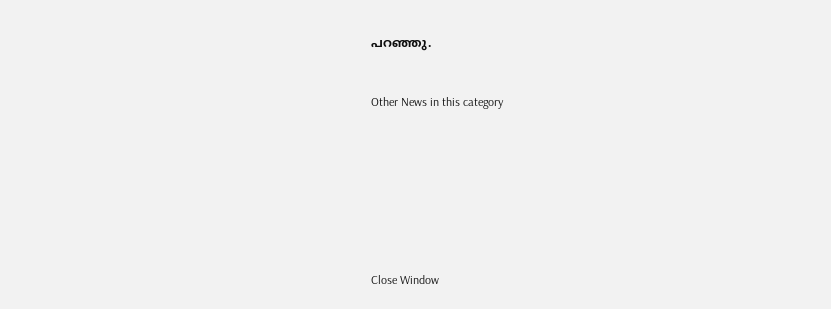പറഞ്ഞു.


Other News in this category








Close Window